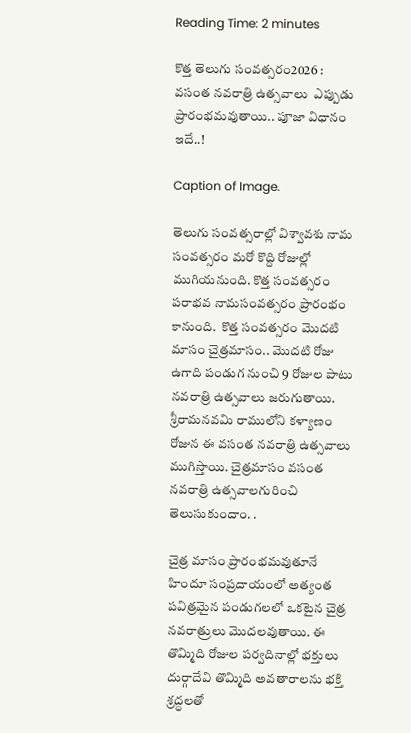Reading Time: 2 minutes

కొత్త తెలుగు సంవత్సరం2026 : వసంత నవరాత్రి ఉత్సవాలు  ఎప్పుడు ప్రారంభమవుతాయి.. పూజా విధానం ఇదే..!

Caption of Image.

తెలుగు సంవత్సరాల్లో విశ్వావశు నామ సంవత్సరం మరో కొద్ది రోజుల్లో ముగియనుంది. కొత్త సంవత్సరం పరాభవ నామసంవత్సరం ప్రారంభం కానుంది.  కొత్త సంవత్సరం మొదటి మాసం చైత్రమాసం.. మొదటి రోజు ఉగాది పండుగ నుంచి 9 రోజుల పాటు నవరాత్రి ఉత్సవాలు జరుగుతాయి.  శ్రీరామనవమి రాములోని కళ్యాణం రోజున ఈ వసంత నవరాత్రి ఉత్సవాలు ముగిస్తాయి. చైత్రమాసం వసంత నవరాత్రి ఉత్సవాలగురించి తెలుసుకుందాం. .

చైత్ర మాసం ప్రారంభమవుతూనే హిందూ సంప్రదాయంలో అత్యంత పవిత్రమైన పండుగలలో ఒకటైన చైత్ర నవరాత్రులు మొదలవుతాయి. ఈ తొమ్మిది రోజుల పర్వదినాల్లో భక్తులు దుర్గాదేవి తొమ్మిది అవతారాలను భక్తి శ్రద్ధలతో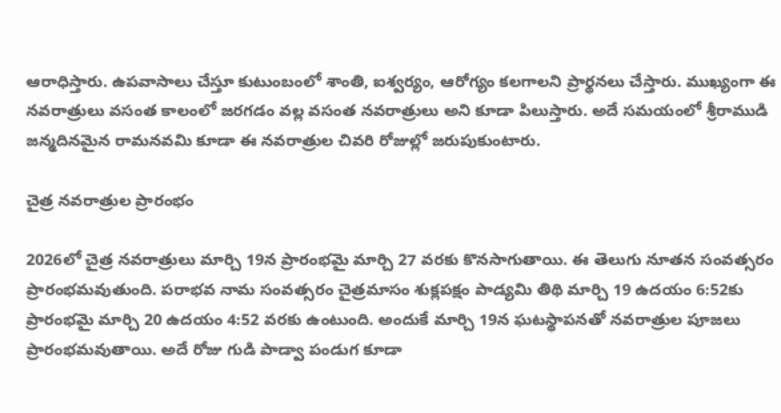ఆరాధిస్తారు. ఉపవాసాలు చేస్తూ కుటుంబంలో శాంతి, ఐశ్వర్యం, ఆరోగ్యం కలగాలని ప్రార్థనలు చేస్తారు. ముఖ్యంగా ఈ నవరాత్రులు వసంత కాలంలో జరగడం వల్ల వసంత నవరాత్రులు అని కూడా పిలుస్తారు. అదే సమయంలో శ్రీరాముడి జన్మదినమైన రామనవమి కూడా ఈ నవరాత్రుల చివరి రోజుల్లో జరుపుకుంటారు.

చైత్ర నవరాత్రుల ప్రారంభం

2026లో చైత్ర నవరాత్రులు మార్చి 19న ప్రారంభమై మార్చి 27 వరకు కొనసాగుతాయి. ఈ తెలుగు నూతన సంవత్సరం  ప్రారంభమవుతుంది. పరాభవ నామ సంవత్సరం చైత్రమాసం శుక్లపక్షం పాడ్యమి తిథి మార్చి 19 ఉదయం 6:52కు ప్రారంభమై మార్చి 20 ఉదయం 4:52 వరకు ఉంటుంది. అందుకే మార్చి 19న ఘటస్థాపనతో నవరాత్రుల పూజలు ప్రారంభమవుతాయి. అదే రోజు గుడి పాడ్వా పండుగ కూడా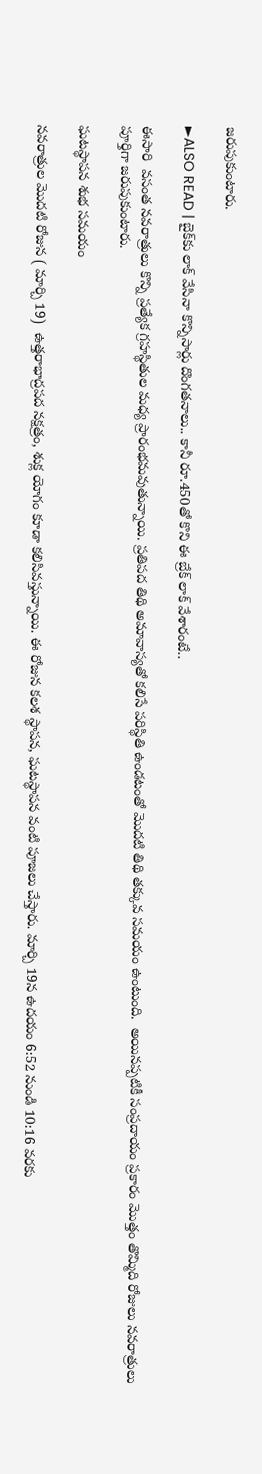జరుపుకుంటారు.

►ALSO READ | బైక్‌‌‌‌కు లాక్‌‌‌‌ వేసినా కొన్నిసార్లు దొంగతనాలు.. కానీ రూ.450తో కొని ఈ బ్రేక్‌‌‌‌ లాక్ వేశారంటే..

ఈసారి  వసంత నవరాత్రులు కొన్ని ప్రత్యేక గ్రహస్థితుల మధ్య ప్రారంభమవుతున్నాయి. ప్రతిపద తిథి అమావాస్యతో కలిసే పరిస్థితి ఉండటంతో మొదటి తిథి తక్కువ సమయం ఉంటుంది.  అయినప్పటికీ సంప్రదాయం ప్రకారం మొత్తం తొమ్మిది రోజులు నవరాత్రులు పూర్తిగా జరుపుకుంటారు.

ఘటస్థాపన శుభ సమయం

నవరాత్రుల మొదటి రోజున ( మార్చి 19)  ఉత్తరాభాద్రపద నక్షత్రం, శుక్ల యోగం కూడా కలిసివస్తున్నాయి. ఈ రోజున కలశ స్థాపన, ఘటస్థాపన వంటి పూజలు చేస్తారు. మార్చి 19న ఉదయం 6:52 నుండి 10:16 వరకు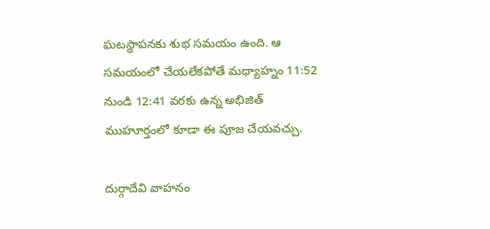ఘటస్థాపనకు శుభ సమయం ఉంది. ఆ సమయంలో చేయలేకపోతే మధ్యాహ్నం 11:52 నుండి 12:41 వరకు ఉన్న అభిజిత్ ముహూర్తంలో కూడా ఈ పూజ చేయవచ్చు.

దుర్గాదేవి వాహనం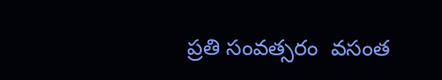ప్రతి సంవత్సరం  వసంత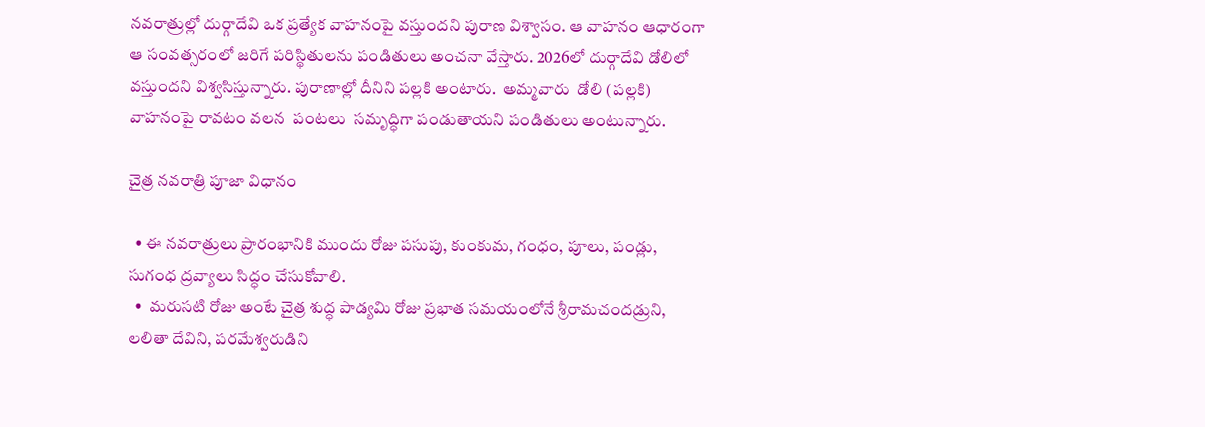నవరాత్రుల్లో దుర్గాదేవి ఒక ప్రత్యేక వాహనంపై వస్తుందని పురాణ విశ్వాసం. ఆ వాహనం ఆధారంగా ఆ సంవత్సరంలో జరిగే పరిస్థితులను పండితులు అంచనా వేస్తారు. 2026లో దుర్గాదేవి డోలిలో వస్తుందని విశ్వసిస్తున్నారు. పురాణాల్లో దీనిని పల్లకి అంటారు.  అమ్మవారు  డోలి (పల్లకి) వాహనంపై రావటం వలన  పంటలు  సమృద్ధిగా పండుతాయని పండితులు అంటున్నారు.

చైత్ర నవరాత్రి పూజా విధానం

  • ఈ నవరాత్రులు ప్రారంభానికి ముందు రోజు పసుపు, కుంకుమ, గంధం, పూలు, పండ్లు, సుగంధ ద్రవ్యాలు సిద్ధం చేసుకోవాలి.
  •  మరుసటి రోజు అంటే చైత్ర శుద్ధ పాడ్యమి రోజు ప్రభాత సమయంలోనే శ్రీరామచందడ్రుని, లలితా దేవిని, పరమేశ్వరుడిని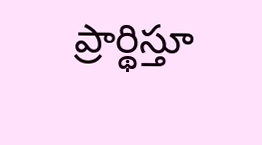ప్రార్థిస్తూ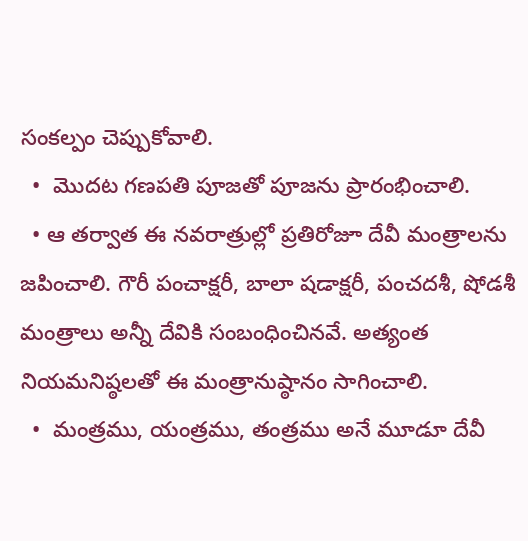సంకల్పం చెప్పుకోవాలి.
  •  మొదట గణపతి పూజతో పూజను ప్రారంభించాలి.
  • ఆ తర్వాత ఈ నవరాత్రుల్లో ప్రతిరోజూ దేవీ మంత్రాలను జపించాలి. గౌరీ పంచాక్షరీ, బాలా షడాక్షరీ, పంచదశీ, షోడశీ మంత్రాలు అన్నీ దేవికి సంబంధించినవే. అత్యంత నియమనిష్ఠలతో ఈ మంత్రానుష్ఠానం సాగించాలి.
  •  మంత్రము, యంత్రము, తంత్రము అనే మూడూ దేవీ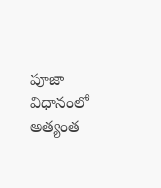పూజా విధానంలో అత్యంత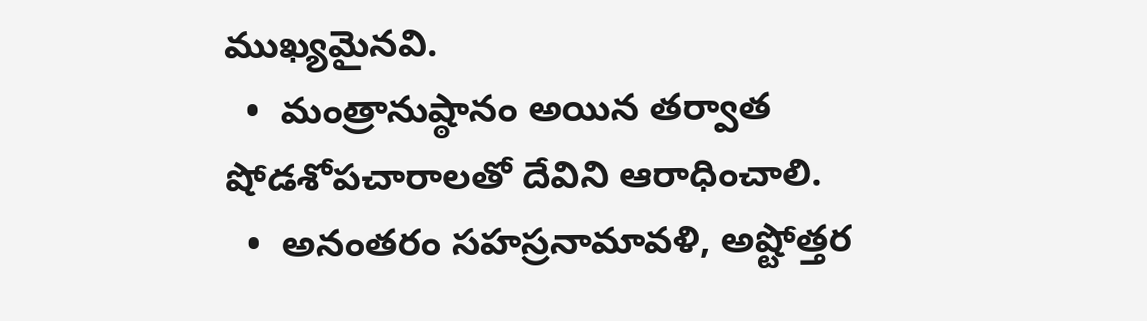ముఖ్యమైనవి.
  •  మంత్రానుష్ఠానం అయిన తర్వాత షోడశోపచారాలతో దేవిని ఆరాధించాలి.
  •  అనంతరం సహస్రనామావళి, అష్టోత్తర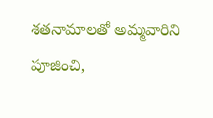శతనామాలతో అమ్మవారిని పూజించి,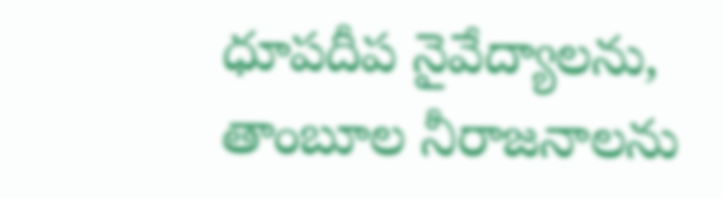ధూపదీప నైవేద్యాలను, తాంబూల నీరాజనాలను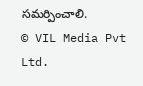సమర్పించాలి.
© VIL Media Pvt Ltd.